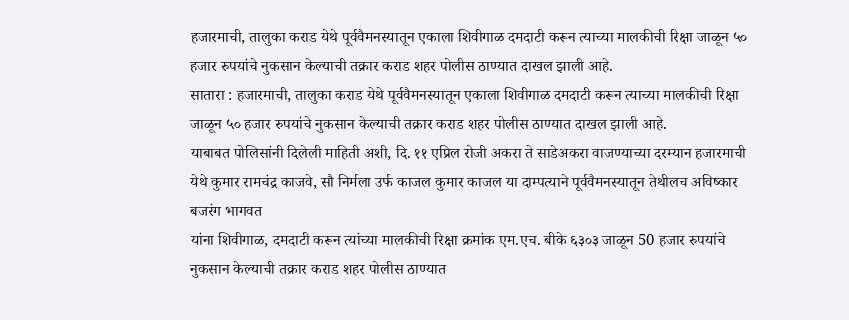हजारमाची, तालुका कराड येथे पूर्ववैमनस्यातून एकाला शिवीगाळ दमदाटी करून त्याच्या मालकीची रिक्षा जाळून ५० हजार रुपयांचे नुकसान केल्याची तक्रार कराड शहर पोलीस ठाण्यात दाखल झाली आहे.
सातारा : हजारमाची, तालुका कराड येथे पूर्ववैमनस्यातून एकाला शिवीगाळ दमदाटी करून त्याच्या मालकीची रिक्षा जाळून ५० हजार रुपयांचे नुकसान केल्याची तक्रार कराड शहर पोलीस ठाण्यात दाखल झाली आहे.
याबाबत पोलिसांनी दिलेली माहिती अशी, दि. ११ एप्रिल रोजी अकरा ते साडेअकरा वाजण्याच्या दरम्यान हजारमाची येथे कुमार रामचंद्र काजवे, सौ निर्मला उर्फ काजल कुमार काजल या दाम्पत्याने पूर्ववैमनस्यातून तेथीलच अविष्कार बजरंग भागवत
यांना शिवीगाळ, दमदाटी करून त्यांच्या मालकीची रिक्षा क्रमांक एम.एच. बीके ६३०३ जाळून 50 हजार रुपयांचे नुकसान केल्याची तक्रार कराड शहर पोलीस ठाण्यात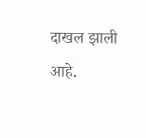दाखल झाली आहे.